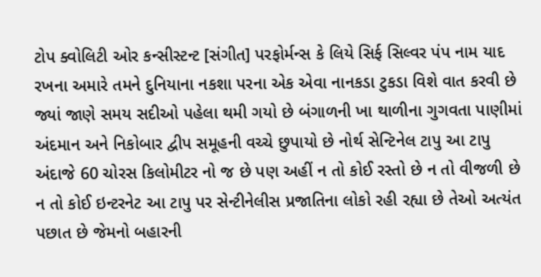ટોપ ક્વોલિટી ઓર કન્સીસ્ટન્ટ [સંગીત] પરફોર્મન્સ કે લિયે સિર્ફ સિલ્વર પંપ નામ યાદ રખના અમારે તમને દુનિયાના નકશા પરના એક એવા નાનકડા ટુકડા વિશે વાત કરવી છે જ્યાં જાણે સમય સદીઓ પહેલા થમી ગયો છે બંગાળની ખા થાળીના ગુગવતા પાણીમાં અંદમાન અને નિકોબાર દ્વીપ સમૂહની વચ્ચે છુપાયો છે નોર્થ સેન્ટિનેલ ટાપુ આ ટાપુ અંદાજે 60 ચોરસ કિલોમીટર નો જ છે પણ અહીં ન તો કોઈ રસ્તો છે ન તો વીજળી છે ન તો કોઈ ઇન્ટરનેટ આ ટાપુ પર સેન્ટીનેલીસ પ્રજાતિના લોકો રહી રહ્યા છે તેઓ અત્યંત પછાત છે જેમનો બહારની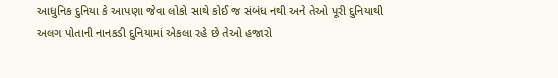આધુનિક દુનિયા કે આપણા જેવા લોકો સાથે કોઈ જ સંબંધ નથી અને તેઓ પૂરી દુનિયાથી અલગ પોતાની નાનકડી દુનિયામાં એકલા રહે છે તેઓ હજારો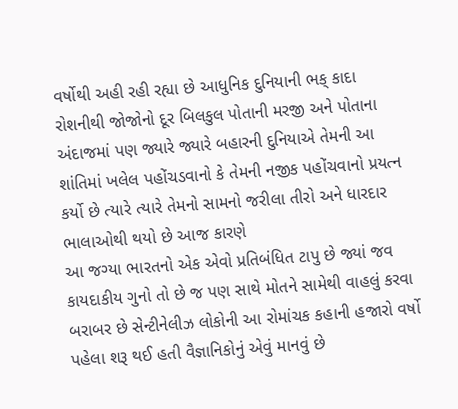વર્ષોથી અહી રહી રહ્યા છે આધુનિક દુનિયાની ભક્ કાદા રોશનીથી જોજોનો દૂર બિલકુલ પોતાની મરજી અને પોતાના અંદાજમાં પણ જ્યારે જ્યારે બહારની દુનિયાએ તેમની આ શાંતિમાં ખલેલ પહોંચડવાનો કે તેમની નજીક પહોંચવાનો પ્રયત્ન કર્યો છે ત્યારે ત્યારે તેમનો સામનો જરીલા તીરો અને ધારદાર ભાલાઓથી થયો છે આજ કારણે
આ જગ્યા ભારતનો એક એવો પ્રતિબંધિત ટાપુ છે જ્યાં જવ કાયદાકીય ગુનો તો છે જ પણ સાથે મોતને સામેથી વાહલું કરવા બરાબર છે સેન્ટીનેલીઝ લોકોની આ રોમાંચક કહાની હજારો વર્ષો પહેલા શરૂ થઈ હતી વૈજ્ઞાનિકોનું એવું માનવું છે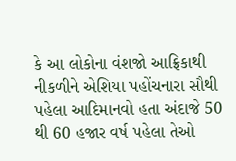કે આ લોકોના વંશજો આફ્રિકાથી નીકળીને એશિયા પહોંચનારા સૌથી પહેલા આદિમાનવો હતા અંદાજે 50 થી 60 હજાર વર્ષ પહેલા તેઓ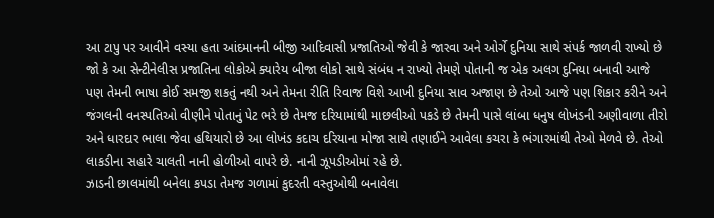આ ટાપુ પર આવીને વસ્યા હતા આંદમાનની બીજી આદિવાસી પ્રજાતિઓ જેવી કે જારવા અને ઓર્ગે દુનિયા સાથે સંપર્ક જાળવી રાખ્યો છે જો કે આ સેન્ટીનેલીસ પ્રજાતિના લોકોએ ક્યારેય બીજા લોકો સાથે સંબંધ ન રાખ્યો તેમણે પોતાની જ એક અલગ દુનિયા બનાવી આજે પણ તેમની ભાષા કોઈ સમજી શકતું નથી અને તેમના રીતિ રિવાજ વિશે આખી દુનિયા સાવ અજાણ છે તેઓ આજે પણ શિકાર કરીને અને જંગલની વનસ્પતિઓ વીણીને પોતાનું પેટ ભરે છે તેમજ દરિયામાંથી માછલીઓ પકડે છે તેમની પાસે લાંબા ધનુષ લોખંડની અણીવાળા તીરો અને ધારદાર ભાલા જેવા હથિયારો છે આ લોખંડ કદાચ દરિયાના મોજા સાથે તણાઈને આવેલા કચરા કે ભંગારમાંથી તેઓ મેળવે છે. તેઓ લાકડીના સહારે ચાલતી નાની હોળીઓ વાપરે છે. નાની ઝૂપડીઓમાં રહે છે.
ઝાડની છાલમાંથી બનેલા કપડા તેમજ ગળામાં કુદરતી વસ્તુઓથી બનાવેલા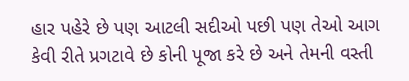હાર પહેરે છે પણ આટલી સદીઓ પછી પણ તેઓ આગ કેવી રીતે પ્રગટાવે છે કોની પૂજા કરે છે અને તેમની વસ્તી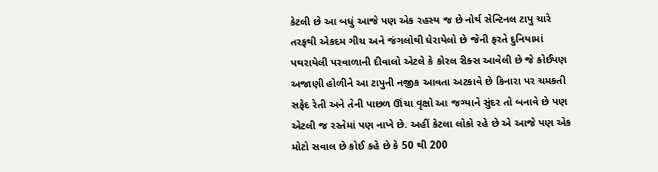કેટલી છે આ બધું આજે પણ એક રહસ્ય જ છે નોર્થ સેન્ટિનલ ટાપુ ચારે તરફથી એકદમ ગીચ અને જંગલોથી ઘેરાયેલો છે જેની ફરતે દુનિયામાં પથરાયેલી પરવાળાની દીવાલો એટલે કે કોરલ રીક્સ આવેલી છે જે કોઈપણ અજાણી હોળીને આ ટાપુની નજીક આવતા અટકાવે છે કિનારા પર ચમકતી સફેદ રેતી અને તેની પાછળ ઊંચા વૃક્ષો આ જગ્યાને સુંદર તો બનાવે છે પણ એટલી જ રસ્તેમાં પણ નાખે છે. અહીં કેટલા લોકો રહે છે એ આજે પણ એક મોટો સવાલ છે કોઈ કહે છે કે 50 થી 200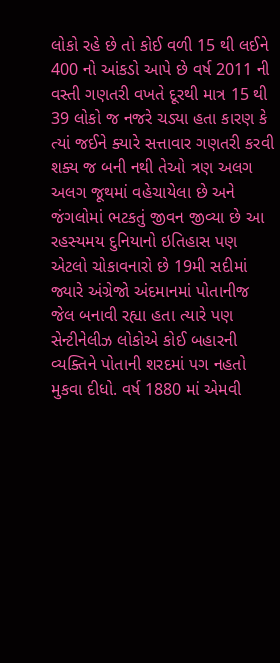લોકો રહે છે તો કોઈ વળી 15 થી લઈને 400 નો આંકડો આપે છે વર્ષ 2011 ની વસ્તી ગણતરી વખતે દૂરથી માત્ર 15 થી 39 લોકો જ નજરે ચડ્યા હતા કારણ કે ત્યાં જઈને ક્યારે સત્તાવાર ગણતરી કરવી શક્ય જ બની નથી તેઓ ત્રણ અલગ અલગ જૂથમાં વહેચાયેલા છે અને જંગલોમાં ભટકતું જીવન જીવ્યા છે આ રહસ્યમય દુનિયાનો ઇતિહાસ પણ એટલો ચોકાવનારો છે 19મી સદીમાં જ્યારે અંગ્રેજો અંદમાનમાં પોતાનીજ જેલ બનાવી રહ્યા હતા ત્યારે પણ સેન્ટીનેલીઝ લોકોએ કોઈ બહારની વ્યક્તિને પોતાની શરદમાં પગ નહતો મુકવા દીધો. વર્ષ 1880 માં એમવી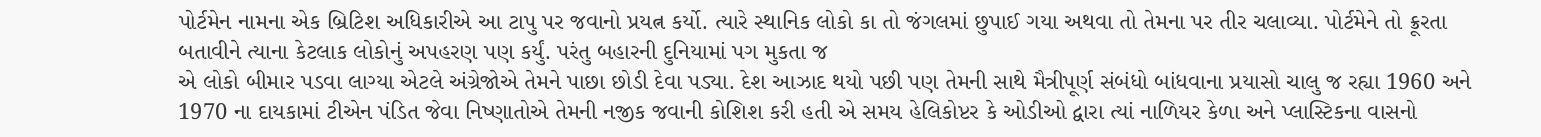પોર્ટમેન નામના એક બ્રિટિશ અધિકારીએ આ ટાપુ પર જવાનો પ્રયત્ન કર્યો. ત્યારે સ્થાનિક લોકો કા તો જંગલમાં છુપાઈ ગયા અથવા તો તેમના પર તીર ચલાવ્યા. પોર્ટમેને તો ક્રૂરતા બતાવીને ત્યાના કેટલાક લોકોનું અપહરણ પણ કર્યું. પરંતુ બહારની દુનિયામાં પગ મુકતા જ
એ લોકો બીમાર પડવા લાગ્યા એટલે અંગ્રેજોએ તેમને પાછા છોડી દેવા પડ્યા. દેશ આઝાદ થયો પછી પણ તેમની સાથે મૈત્રીપૂર્ણ સંબંધો બાંધવાના પ્રયાસો ચાલુ જ રહ્યા 1960 અને 1970 ના દાયકામાં ટીએન પંડિત જેવા નિષ્ણાતોએ તેમની નજીક જવાની કોશિશ કરી હતી એ સમય હેલિકોપ્ટર કે ઓડીઓ દ્વારા ત્યાં નાળિયર કેળા અને પ્લાસ્ટિકના વાસનો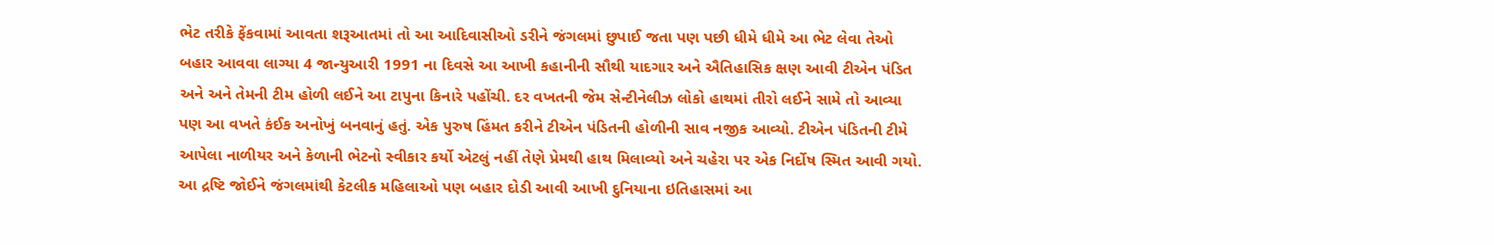ભેટ તરીકે ફેંકવામાં આવતા શરૂઆતમાં તો આ આદિવાસીઓ ડરીને જંગલમાં છુપાઈ જતા પણ પછી ધીમે ધીમે આ ભેટ લેવા તેઓ બહાર આવવા લાગ્યા 4 જાન્યુઆરી 1991 ના દિવસે આ આખી કહાનીની સૌથી યાદગાર અને ઐતિહાસિક ક્ષણ આવી ટીએન પંડિત અને અને તેમની ટીમ હોળી લઈને આ ટાપુના કિનારે પહોંચી. દર વખતની જેમ સેન્ટીનેલીઝ લોકો હાથમાં તીરો લઈને સામે તો આવ્યા પણ આ વખતે કંઈક અનોખું બનવાનું હતું. એક પુરુષ હિંમત કરીને ટીએન પંડિતની હોળીની સાવ નજીક આવ્યો. ટીએન પંડિતની ટીમે આપેલા નાળીયર અને કેળાની ભેટનો સ્વીકાર કર્યો એટલું નહીં તેણે પ્રેમથી હાથ મિલાવ્યો અને ચહેરા પર એક નિર્દોષ સ્મિત આવી ગયો. આ દ્રષ્ટિ જોઈને જંગલમાંથી કેટલીક મહિલાઓ પણ બહાર દોડી આવી આખી દુનિયાના ઇતિહાસમાં આ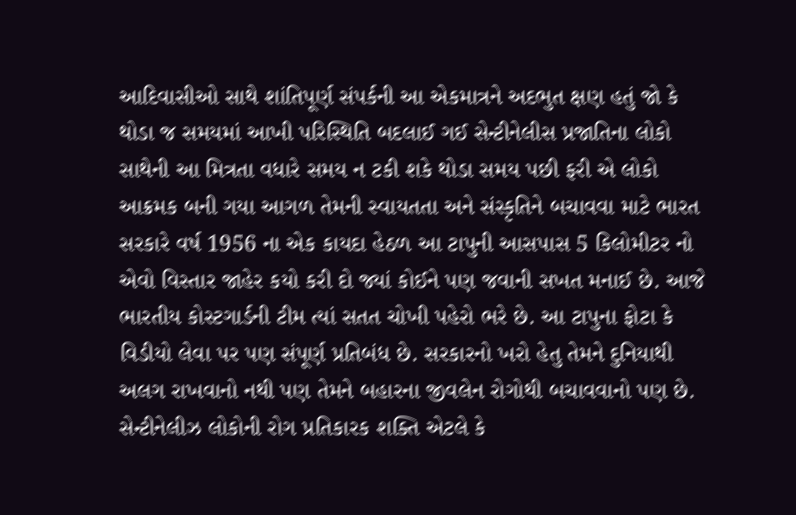આદિવાસીઓ સાથે શાંતિપૂર્ણ સંપર્કની આ એકમાત્રને અદભુત ક્ષણ હતું જો કે થોડા જ સમયમાં આખી પરિસ્થિતિ બદલાઈ ગઈ સેન્ટીનેલીસ પ્રજાતિના લોકો સાથેની આ મિત્રતા વધારે સમય ન ટકી શકે થોડા સમય પછી ફરી એ લોકો આક્રમક બની ગયા આગળ તેમની સ્વાયતતા અને સંસ્કૃતિને બચાવવા માટે ભારત સરકારે વર્ષ 1956 ના એક કાયદા હેઠળ આ ટાપુની આસપાસ 5 કિલોમીટર નો એવો વિસ્તાર જાહેર કયો કરી દો જ્યાં કોઈને પણ જવાની સખત મનાઈ છે. આજે ભારતીય કોસ્ટગાર્ડની ટીમ ત્યાં સતત ચોખી પહેરો ભરે છે. આ ટાપુના ફોટા કે વિડીયો લેવા પર પણ સંપૂર્ણ પ્રતિબંધ છે. સરકારનો ખરો હેતુ તેમને દુનિયાથી અલગ રાખવાનો નથી પણ તેમને બહારના જીવલેન રોગોથી બચાવવાનો પણ છે. સેન્ટીનેલીઝ લોકોની રોગ પ્રતિકારક શક્તિ એટલે કે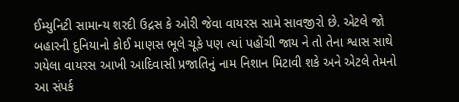ઈમ્યુનિટી સામાન્ય શરદી ઉદ્રસ કે ઓરી જેવા વાયરસ સામે સાવજીરો છે. એટલે જો બહારની દુનિયાનો કોઈ માણસ ભૂલે ચૂકે પણ ત્યાં પહોંચી જાય ને તો તેના શ્વાસ સાથે ગયેલા વાયરસ આખી આદિવાસી પ્રજાતિનું નામ નિશાન મિટાવી શકે અને એટલે તેમનો આ સંપર્ક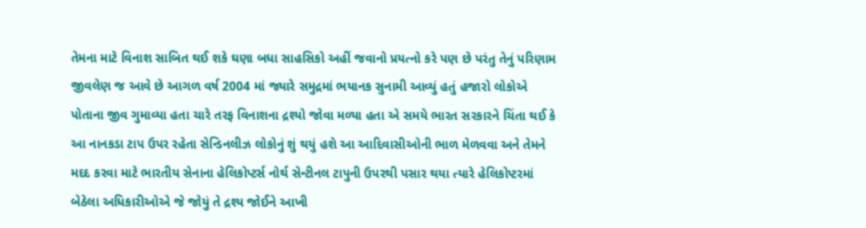તેમના માટે વિનાશ સાબિત થઈ શકે ઘણા બધા સાહસિકો અહીં જવાનો પ્રયત્નો કરે પણ છે પરંતુ તેનું પરિણામ જીવલેણ જ આવે છે આગળ વર્ષ 2004 માં જ્યારે સમુદ્રમાં ભયાનક સુનામી આવ્યું હતું હજારો લોકોએ પોતાના જીવ ગુમાવ્યા હતા ચારે તરફ વિનાશના દ્રશ્યો જોવા મળ્યા હતા એ સમયે ભારત સરકારને ચિંતા થઈ કે આ નાનકડા ટાપ ઉપર રહેતા સેન્ડિનલીઝ લોકોનું શું થયું હશે આ આદિવાસીઓની ભાળ મેળવવા અને તેમને મદદ કરવા માટે ભારતીય સેનાના હેલિકોપ્ટર્સ નોર્થ સેન્ટીનલ ટાપુની ઉપરથી પસાર થયા ત્યારે હેલિકોપ્ટરમાં બેઠેલા અધિકારીઓએ જે જોયું તે દ્રશ્ય જોઈને આખી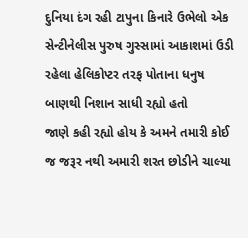દુનિયા દંગ રહી ટાપુના કિનારે ઉભેલો એક સેન્ટીનેલીસ પુરુષ ગુસ્સામાં આકાશમાં ઉડી રહેલા હેલિકોપ્ટર તરફ પોતાના ધનુષ બાણથી નિશાન સાધી રહ્યો હતો
જાણે કહી રહ્યો હોય કે અમને તમારી કોઈ જ જરૂર નથી અમારી શરત છોડીને ચાલ્યા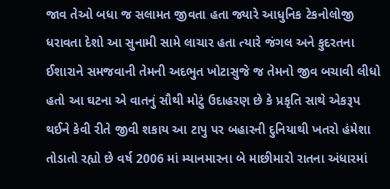જાવ તેઓ બધા જ સલામત જીવતા હતા જ્યારે આધુનિક ટેકનોલોજી ધરાવતા દેશો આ સુનામી સામે લાચાર હતા ત્યારે જંગલ અને કુદરતના ઈશારાને સમજવાની તેમની અદભુત ખોટાસુજે જ તેમનો જીવ બચાવી લીધો હતો આ ઘટના એ વાતનું સૌથી મોટું ઉદાહરણ છે કે પ્રકૃતિ સાથે એકરૂપ થઈને કેવી રીતે જીવી શકાય આ ટાપુ પર બહારની દુનિયાથી ખતરો હંમેશા તોડાતો રહ્યો છે વર્ષ 2006 માં મ્યાનમારના બે માછીમારો રાતના અંધારમાં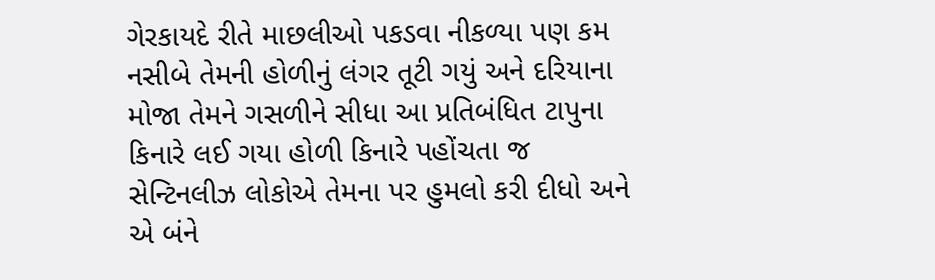ગેરકાયદે રીતે માછલીઓ પકડવા નીકળ્યા પણ કમ નસીબે તેમની હોળીનું લંગર તૂટી ગયું અને દરિયાના મોજા તેમને ગસળીને સીધા આ પ્રતિબંધિત ટાપુના કિનારે લઈ ગયા હોળી કિનારે પહોંચતા જ સેન્ટિનલીઝ લોકોએ તેમના પર હુમલો કરી દીધો અને એ બંને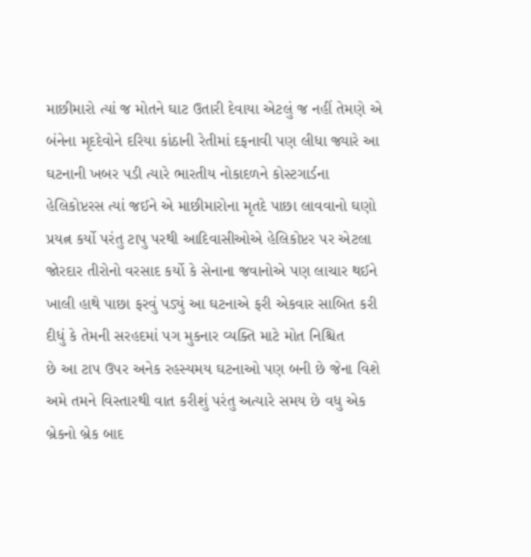માછીમારો ત્યાં જ મોતને ઘાટ ઉતારી દેવાયા એટલું જ નહીં તેમણે એ બંનેના મૃદદેવોને દરિયા કાંઠાની રેતીમાં દફનાવી પણ લીધા જ્યારે આ ઘટનાની ખબર પડી ત્યારે ભારતીય નોકાદળને કોસ્ટગાર્ડના હેલિકોપ્ટરસ ત્યાં જઈને એ માછીમારોના મૃતદે પાછા લાવવાનો ઘણો પ્રયત્ન કર્યો પરંતુ ટાપુ પરથી આદિવાસીઓએ હેલિકોપ્ટર પર એટલા જોરદાર તીરોનો વરસાદ કર્યો કે સેનાના જવાનોએ પણ લાચાર થઈને ખાલી હાથે પાછા ફરવું પડ્યું આ ઘટનાએ ફરી એકવાર સાબિત કરી દીધું કે તેમની સરહદમાં પગ મુકનાર વ્યક્તિ માટે મોત નિશ્ચિત
છે આ ટાપ ઉપર અનેક રહસ્યમય ઘટનાઓ પણ બની છે જેના વિશે અમે તમને વિસ્તારથી વાત કરીશું પરંતુ અત્યારે સમય છે વધુ એક બ્રેકનો બ્રેક બાદ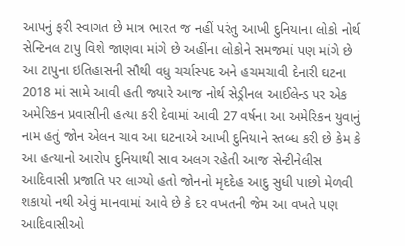આપનું ફરી સ્વાગત છે માત્ર ભારત જ નહીં પરંતુ આખી દુનિયાના લોકો નોર્થ સેન્ટિનલ ટાપુ વિશે જાણવા માંગે છે અહીંના લોકોને સમજમાં પણ માંગે છે આ ટાપુના ઇતિહાસની સૌથી વધુ ચર્ચાસ્પદ અને હચમચાવી દેનારી ઘટના 2018 માં સામે આવી હતી જ્યારે આજ નોર્થ સેડ્રીનલ આઈલેન્ડ પર એક અમેરિકન પ્રવાસીની હત્યા કરી દેવામાં આવી 27 વર્ષના આ અમેરિકન યુવાનું નામ હતું જોન એલન ચાવ આ ઘટનાએ આખી દુનિયાને સ્તબ્ધ કરી છે કેમ કે આ હત્યાનો આરોપ દુનિયાથી સાવ અલગ રહેતી આજ સેન્ટીનેલીસ આદિવાસી પ્રજાતિ પર લાગ્યો હતો જોનનો મૃદદેહ આદુ સુધી પાછો મેળવી શકાયો નથી એવું માનવામાં આવે છે કે દર વખતની જેમ આ વખતે પણ આદિવાસીઓ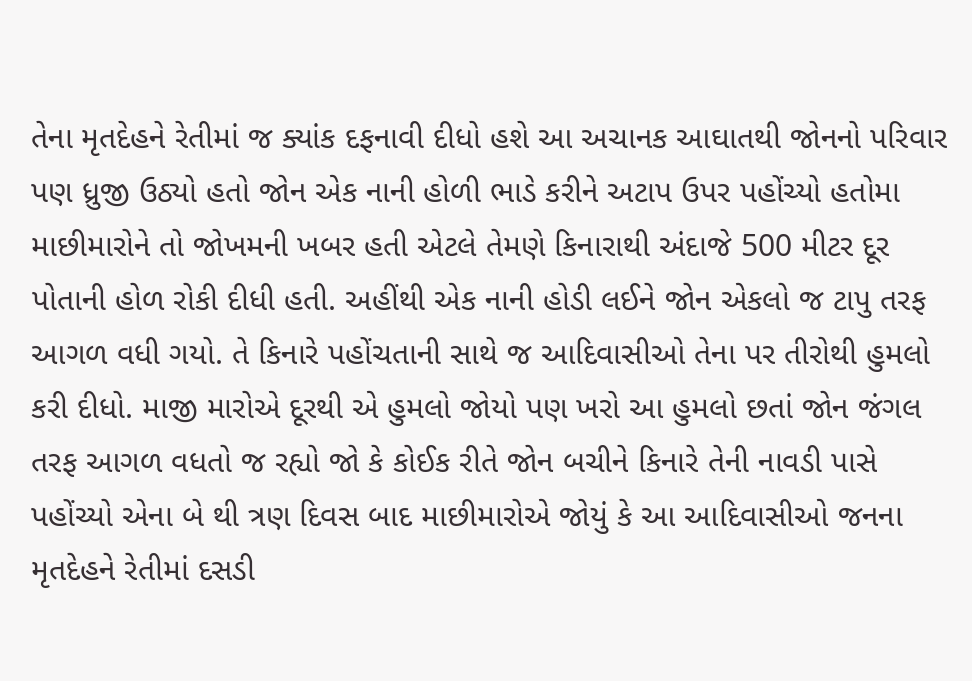તેના મૃતદેહને રેતીમાં જ ક્યાંક દફનાવી દીધો હશે આ અચાનક આઘાતથી જોનનો પરિવાર પણ ધ્રુજી ઉઠ્યો હતો જોન એક નાની હોળી ભાડે કરીને અટાપ ઉપર પહોંચ્યો હતોમા માછીમારોને તો જોખમની ખબર હતી એટલે તેમણે કિનારાથી અંદાજે 500 મીટર દૂર પોતાની હોળ રોકી દીધી હતી. અહીંથી એક નાની હોડી લઈને જોન એકલો જ ટાપુ તરફ આગળ વધી ગયો. તે કિનારે પહોંચતાની સાથે જ આદિવાસીઓ તેના પર તીરોથી હુમલો કરી દીધો. માજી મારોએ દૂરથી એ હુમલો જોયો પણ ખરો આ હુમલો છતાં જોન જંગલ તરફ આગળ વધતો જ રહ્યો જો કે કોઈક રીતે જોન બચીને કિનારે તેની નાવડી પાસે પહોંચ્યો એના બે થી ત્રણ દિવસ બાદ માછીમારોએ જોયું કે આ આદિવાસીઓ જનના મૃતદેહને રેતીમાં દસડી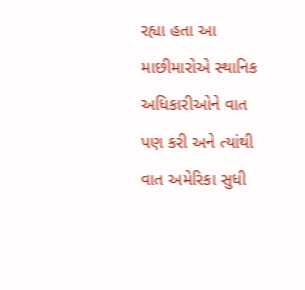રહ્યા હતા આ માછીમારોએ સ્થાનિક અધિકારીઓને વાત પણ કરી અને ત્યાંથી વાત અમેરિકા સુધી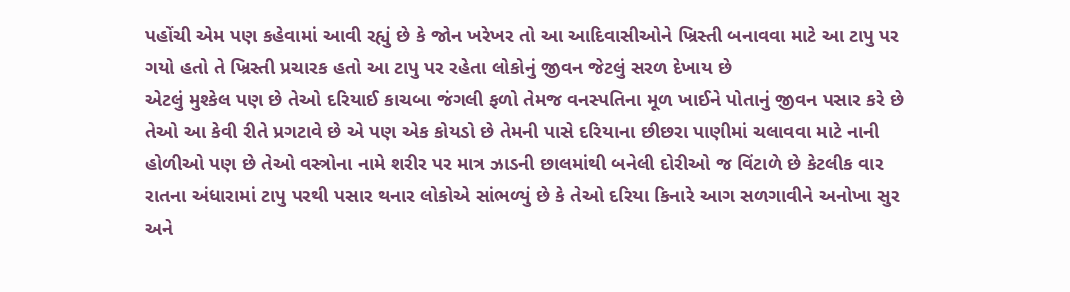પહોંચી એમ પણ કહેવામાં આવી રહ્યું છે કે જોન ખરેખર તો આ આદિવાસીઓને ખ્રિસ્તી બનાવવા માટે આ ટાપુ પર ગયો હતો તે ખ્રિસ્તી પ્રચારક હતો આ ટાપુ પર રહેતા લોકોનું જીવન જેટલું સરળ દેખાય છે
એટલું મુશ્કેલ પણ છે તેઓ દરિયાઈ કાચબા જંગલી ફળો તેમજ વનસ્પતિના મૂળ ખાઈને પોતાનું જીવન પસાર કરે છે તેઓ આ કેવી રીતે પ્રગટાવે છે એ પણ એક કોયડો છે તેમની પાસે દરિયાના છીછરા પાણીમાં ચલાવવા માટે નાની હોળીઓ પણ છે તેઓ વસ્ત્રોના નામે શરીર પર માત્ર ઝાડની છાલમાંથી બનેલી દોરીઓ જ વિંટાળે છે કેટલીક વાર રાતના અંધારામાં ટાપુ પરથી પસાર થનાર લોકોએ સાંભળ્યું છે કે તેઓ દરિયા કિનારે આગ સળગાવીને અનોખા સુર અને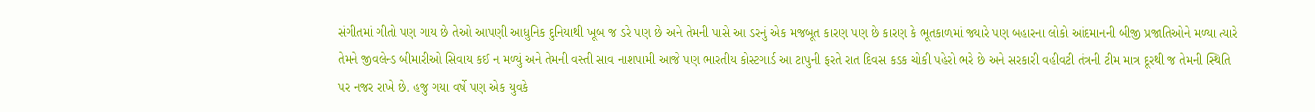સંગીતમાં ગીતો પણ ગાય છે તેઓ આપણી આધુનિક દુનિયાથી ખૂબ જ ડરે પણ છે અને તેમની પાસે આ ડરનું એક મજબૂત કારણ પણ છે કારણ કે ભૂતકાળમાં જ્યારે પણ બહારના લોકો આંદમાનની બીજી પ્રજાતિઓને મળ્યા ત્યારે તેમને જીવલેન્ડ બીમારીઓ સિવાય કઈ ન મળ્યું અને તેમની વસ્તી સાવ નાશપામી આજે પણ ભારતીય કોસ્ટગાર્ડ આ ટાપુની ફરતે રાત દિવસ કડક ચોકી પહેરો ભરે છે અને સરકારી વહીવટી તંત્રની ટીમ માત્ર દૂરથી જ તેમની સ્થિતિ પર નજર રાખે છે. હજુ ગયા વર્ષે પણ એક યુવકે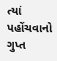ત્યાં પહોંચવાનો ગુપ્ત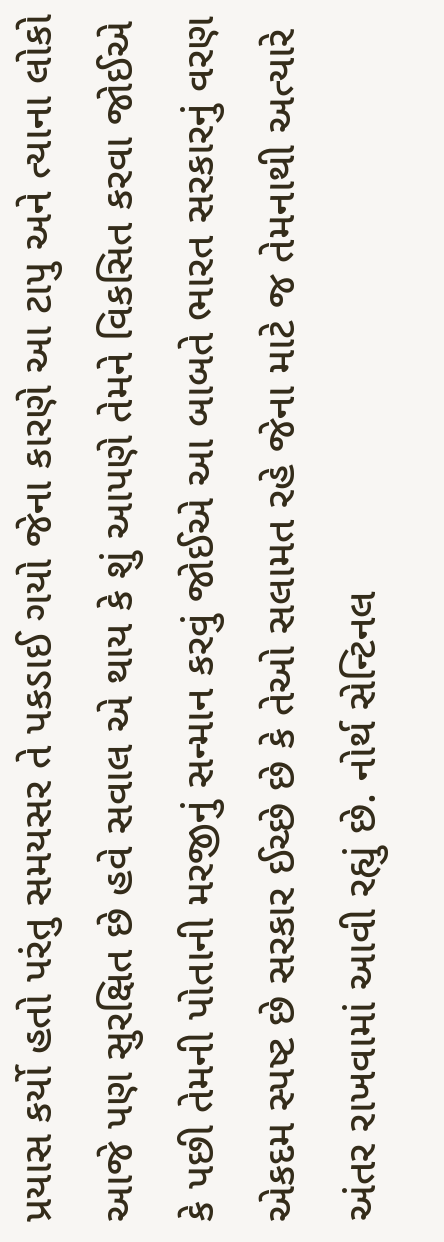પ્રયાસ કર્યો હતો પરંતુ સમયસર તે પકડાઈ ગયો જેના કારણે આ ટાપુ અને ત્યાના લોકો આજે પણ સુરક્ષિત છે હવે સવાલ એ થાય કે શું આપણે તેમને વિકસિત કરવા જોઈએ કે પછી તેમની પોતાની મરજીનું સન્માન કરવું જોઈએ આ બાબતે ભારત સરકારનું વરણ એકદમ સ્પષ્ટ છે સરકાર ઈચ્છે છે કે તેઓ સલામત રહે જેના માટે જ તેમનાથી અત્યારે અંતર રાખવામાં આવી રહ્યું છે. નોર્થ સેન્ટિનલ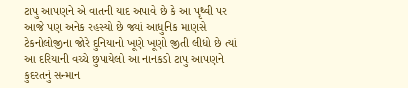ટાપુ આપણને એ વાતની યાદ અપાવે છે કે આ પૃથ્વી પર આજે પણ અનેક રહસ્યો છે જ્યાં આધુનિક માણસે ટેકનોલોજીના જોરે દુનિયાનો ખૂણે ખૂણો જીતી લીધો છે ત્યાં આ દરિયાની વચ્ચે છુપાયેલો આ નાનકડો ટાપુ આપણને કુદરતનું સન્માન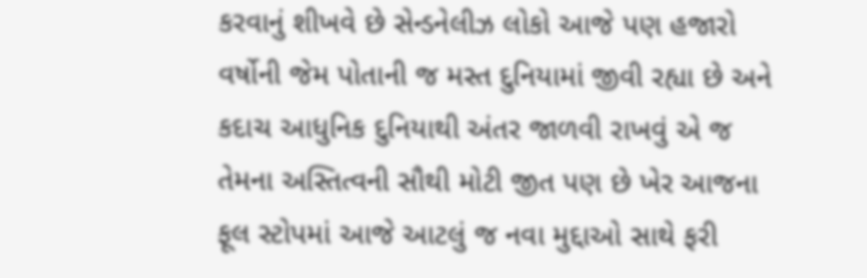કરવાનું શીખવે છે સેન્ડનેલીઝ લોકો આજે પણ હજારો વર્ષોની જેમ પોતાની જ મસ્ત દુનિયામાં જીવી રહ્યા છે અને કદાચ આધુનિક દુનિયાથી અંતર જાળવી રાખવું એ જ તેમના અસ્તિત્વની સૌથી મોટી જીત પણ છે ખેર આજના ફૂલ સ્ટોપમાં આજે આટલું જ નવા મુદ્દાઓ સાથે ફરી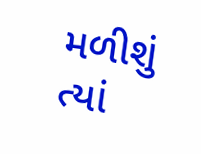મળીશું ત્યાં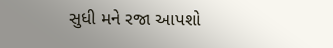સુધી મને રજા આપશો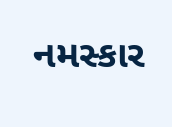નમસ્કાર